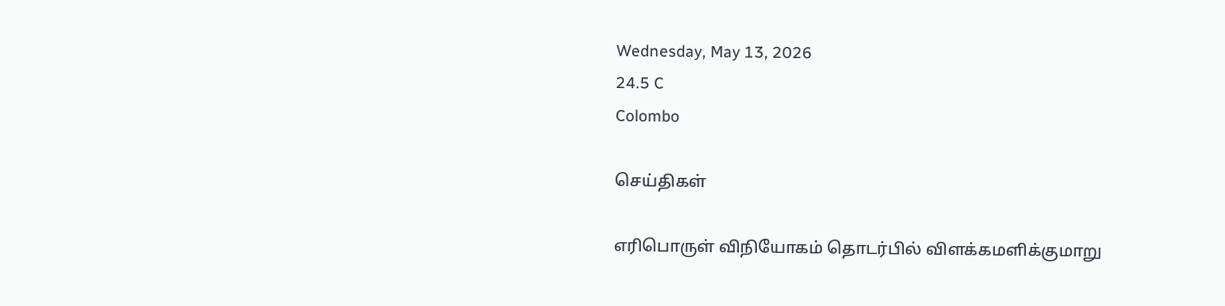Wednesday, May 13, 2026
24.5 C
Colombo

செய்திகள்

எரிபொருள் விநியோகம் தொடர்பில் விளக்கமளிக்குமாறு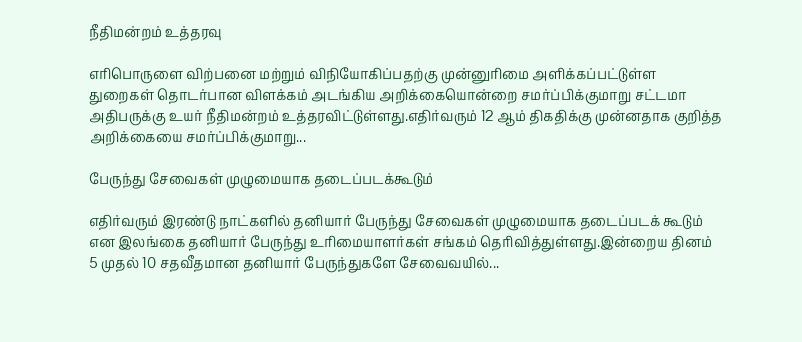நீதிமன்றம் உத்தரவு

எரிபொருளை விற்பனை மற்றும் விநியோகிப்பதற்கு முன்னுரிமை அளிக்கப்பட்டுள்ள துறைகள் தொடர்பான விளக்கம் அடங்கிய அறிக்கையொன்றை சமர்ப்பிக்குமாறு சட்டமா அதிபருக்கு உயர் நீதிமன்றம் உத்தரவிட்டுள்ளது.எதிர்வரும் 12 ஆம் திகதிக்கு முன்னதாக குறித்த அறிக்கையை சமர்ப்பிக்குமாறு...

பேருந்து சேவைகள் முழுமையாக தடைப்படக்கூடும்

எதிர்வரும் இரண்டு நாட்களில் தனியார் பேருந்து சேவைகள் முழுமையாக தடைப்படக் கூடும் என இலங்கை தனியார் பேருந்து உரிமையாளர்கள் சங்கம் தெரிவித்துள்ளது.இன்றைய தினம் 5 முதல் 10 சதவீதமான தனியார் பேருந்துகளே சேவைவயில்...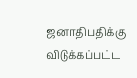ஜனாதிபதிக்கு விடுக்கப்பட்ட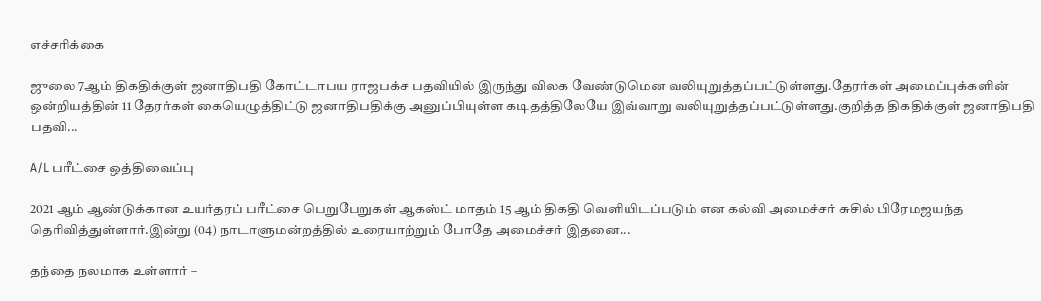எச்சரிக்கை

ஜுலை 7ஆம் திகதிக்குள் ஜனாதிபதி கோட்டாபய ராஜபக்ச பதவியில் இருந்து விலக வேண்டுமென வலியுறுத்தப்பட்டுள்ளது.தேரர்கள் அமைப்புக்களின் ஒன்றியத்தின் 11 தேரர்கள் கையெழுத்திட்டு ஜனாதிபதிக்கு அனுப்பியுள்ள கடிதத்திலேயே இவ்வாறு வலியுறுத்தப்பட்டுள்ளது.குறித்த திகதிக்குள் ஜனாதிபதி பதவி...

A/L பரீட்சை ஒத்திவைப்பு

2021 ஆம் ஆண்டுக்கான உயர்தரப் பரீட்சை பெறுபேறுகள் ஆகஸ்ட் மாதம் 15 ஆம் திகதி வெளியிடப்படும் என கல்வி அமைச்சர் சுசில் பிரேமஜயந்த தெரிவித்துள்ளார்.இன்று (04) நாடாளுமன்றத்தில் உரையாற்றும் போதே அமைச்சர் இதனை...

தந்தை நலமாக உள்ளார் –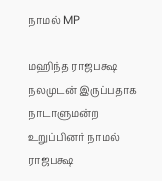நாமல் MP

மஹிந்த ராஜபக்ஷ நலமுடன் இருப்பதாக நாடாளுமன்ற உறுப்பினர் நாமல் ராஜபக்ஷ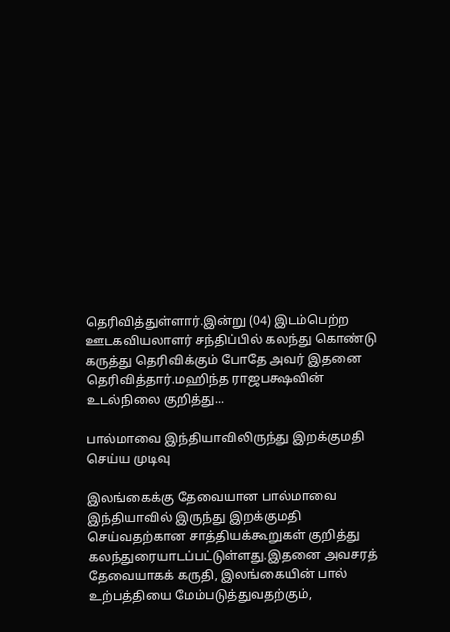தெரிவித்துள்ளார்.இன்று (04) இடம்பெற்ற ஊடகவியலாளர் சந்திப்பில் கலந்து கொண்டு கருத்து தெரிவிக்கும் போதே அவர் இதனை தெரிவித்தார்.மஹிந்த ராஜபக்ஷவின் உடல்நிலை குறித்து...

பால்மாவை இந்தியாவிலிருந்து இறக்குமதி செய்ய முடிவு

இலங்கைக்கு தேவையான பால்மாவை இந்தியாவில் இருந்து இறக்குமதி செய்வதற்கான சாத்தியக்கூறுகள் குறித்து கலந்துரையாடப்பட்டுள்ளது.இதனை அவசரத் தேவையாகக் கருதி, இலங்கையின் பால் உற்பத்தியை மேம்படுத்துவதற்கும்,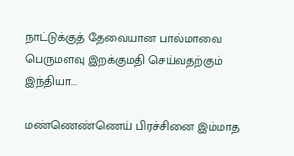நாட்டுக்குத் தேவையான பால்மாவை பெருமளவு இறக்குமதி செய்வதற்கும் இந்தியா...

மண்ணெண்ணெய் பிரச்சினை இம்மாத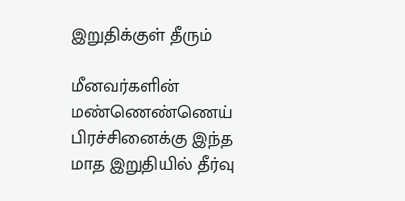இறுதிக்குள் தீரும்

மீனவர்களின் மண்ணெண்ணெய் பிரச்சினைக்கு இந்த மாத இறுதியில் தீர்வு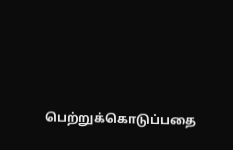பெற்றுக்கொடுப்பதை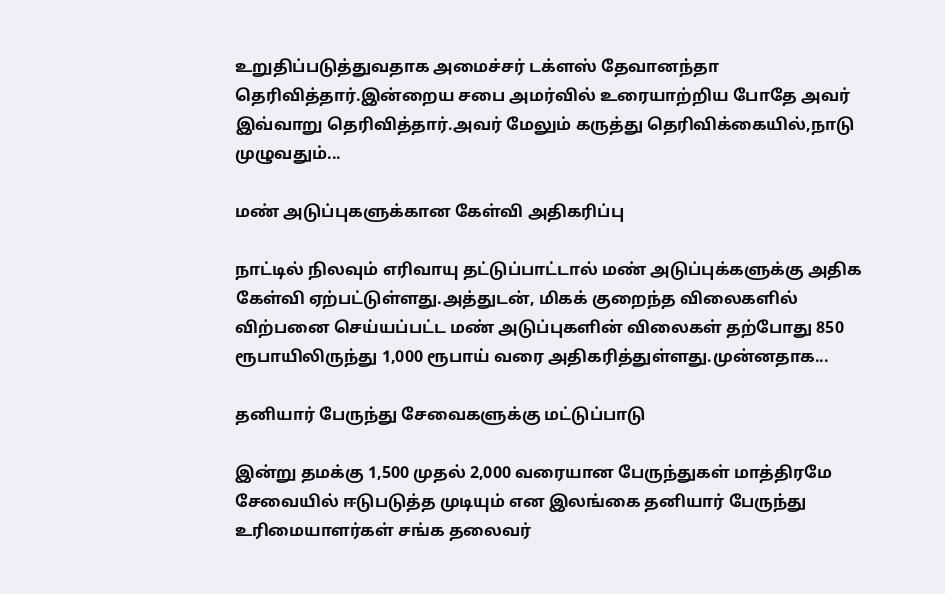உறுதிப்படுத்துவதாக அமைச்சர் டக்ளஸ் தேவானந்தா தெரிவித்தார்.இன்றைய சபை அமர்வில் உரையாற்றிய போதே அவர் இவ்வாறு தெரிவித்தார்.அவர் மேலும் கருத்து தெரிவிக்கையில்,நாடு முழுவதும்...

மண் அடுப்புகளுக்கான கேள்வி அதிகரிப்பு

நாட்டில் நிலவும் எரிவாயு தட்டுப்பாட்டால் மண் அடுப்புக்களுக்கு அதிக கேள்வி ஏற்பட்டுள்ளது.அத்துடன், மிகக் குறைந்த விலைகளில் விற்பனை செய்யப்பட்ட மண் அடுப்புகளின் விலைகள் தற்போது 850 ரூபாயிலிருந்து 1,000 ரூபாய் வரை அதிகரித்துள்ளது.முன்னதாக...

தனியார் பேருந்து சேவைகளுக்கு மட்டுப்பாடு

இன்று தமக்கு 1,500 முதல் 2,000 வரையான பேருந்துகள் மாத்திரமே சேவையில் ஈடுபடுத்த முடியும் என இலங்கை தனியார் பேருந்து உரிமையாளர்கள் சங்க தலைவர்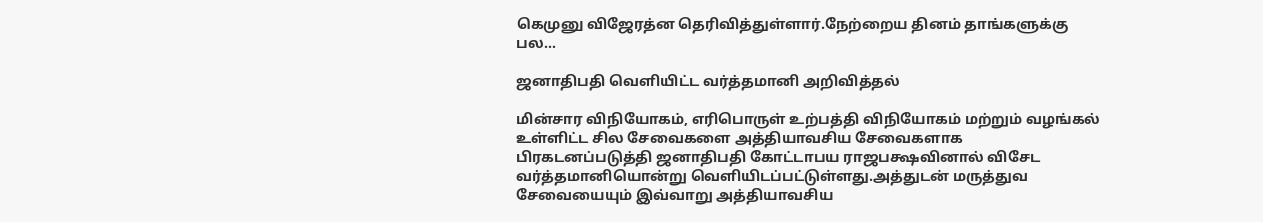கெமுனு விஜேரத்ன தெரிவித்துள்ளார்.நேற்றைய தினம் தாங்களுக்கு பல...

ஜனாதிபதி வெளியிட்ட வர்த்தமானி அறிவித்தல்

மின்சார விநியோகம், எரிபொருள் உற்பத்தி விநியோகம் மற்றும் வழங்கல் உள்ளிட்ட சில சேவைகளை அத்தியாவசிய சேவைகளாக பிரகடனப்படுத்தி ஜனாதிபதி கோட்டாபய ராஜபக்ஷவினால் விசேட வர்த்தமானியொன்று வெளியிடப்பட்டுள்ளது.அத்துடன் மருத்துவ சேவையையும் இவ்வாறு அத்தியாவசிய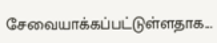சேவையாக்கப்பட்டுள்ளதாக...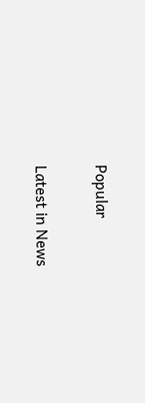Popular

Latest in News